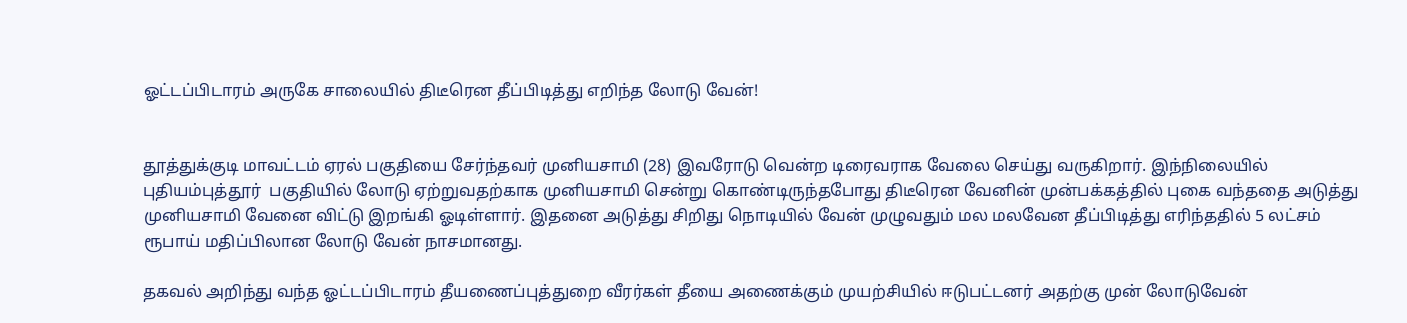ஓட்டப்பிடாரம் அருகே சாலையில் திடீரென தீப்பிடித்து எறிந்த லோடு வேன்!


தூத்துக்குடி மாவட்டம் ஏரல் பகுதியை சேர்ந்தவர் முனியசாமி (28) இவரோடு வென்ற டிரைவராக வேலை செய்து வருகிறார். இந்நிலையில்  புதியம்புத்தூர்  பகுதியில் லோடு ஏற்றுவதற்காக முனியசாமி சென்று கொண்டிருந்தபோது திடீரென வேனின் முன்பக்கத்தில் புகை வந்ததை அடுத்து முனியசாமி வேனை விட்டு இறங்கி ஓடிள்ளார். இதனை அடுத்து சிறிது நொடியில் வேன் முழுவதும் மல மலவேன தீப்பிடித்து எரிந்ததில் 5 லட்சம் ரூபாய் மதிப்பிலான லோடு வேன் நாசமானது.

தகவல் அறிந்து வந்த ஓட்டப்பிடாரம் தீயணைப்புத்துறை வீரர்கள் தீயை அணைக்கும் முயற்சியில் ஈடுபட்டனர் அதற்கு முன் லோடுவேன்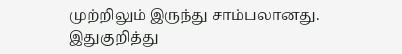முற்றிலும் இருந்து சாம்பலானது. இதுகுறித்து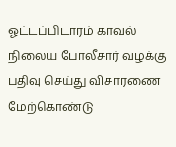ஓட்டப்பிடாரம் காவல் நிலைய போலீசார் வழக்கு பதிவு செய்து விசாரணை மேற்கொண்டு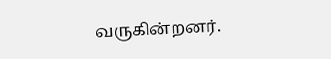வருகின்றனர்.